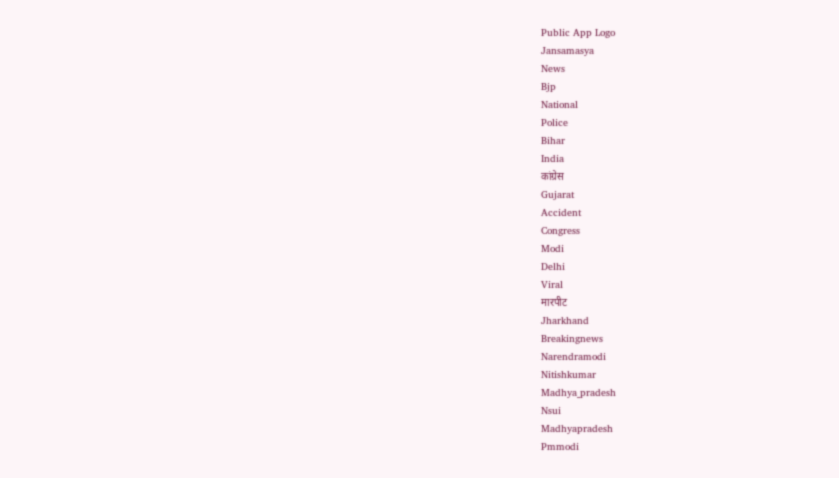Public App Logo
Jansamasya
News
Bjp
National
Police
Bihar
India
कांग्रेस
Gujarat
Accident
Congress
Modi
Delhi
Viral
मारपीट
Jharkhand
Breakingnews
Narendramodi
Nitishkumar
Madhya_pradesh
Nsui
Madhyapradesh
Pmmodi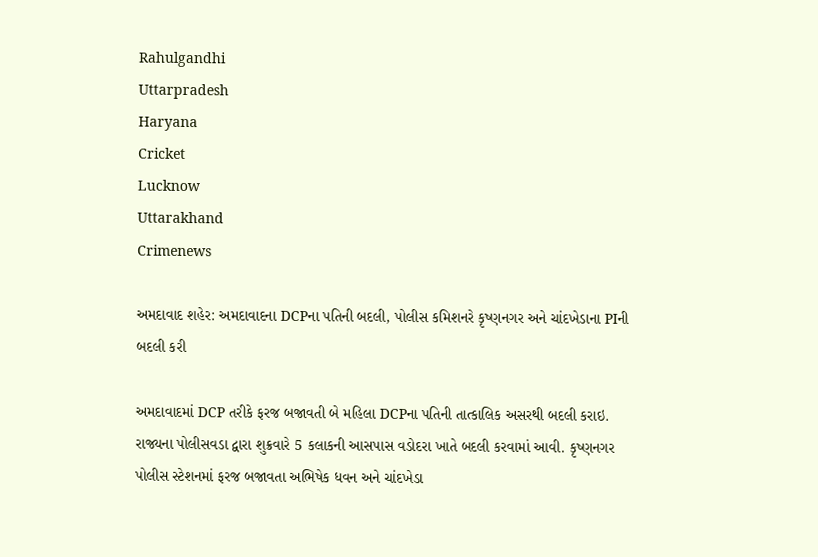Rahulgandhi
Uttarpradesh
Haryana
Cricket
Lucknow
Uttarakhand
Crimenews

અમદાવાદ શહેર: અમદાવાદના DCPના પતિની બદલી, પોલીસ કમિશનરે કૃષ્ણનગર અને ચાંદખેડાના PIની બદલી કરી

અમદાવાદમાં DCP તરીકે ફરજ બજાવતી બે મહિલા DCPના પતિની તાત્કાલિક અસરથી બદલી કરાઇ. રાજ્યના પોલીસવડા દ્વારા શુક્રવારે 5 કલાકની આસપાસ વડોદરા ખાતે બદલી કરવામાં આવી. કૃષ્ણનગર પોલીસ સ્ટેશનમાં ફરજ બજાવતા અભિષેક ધવન અને ચાંદખેડા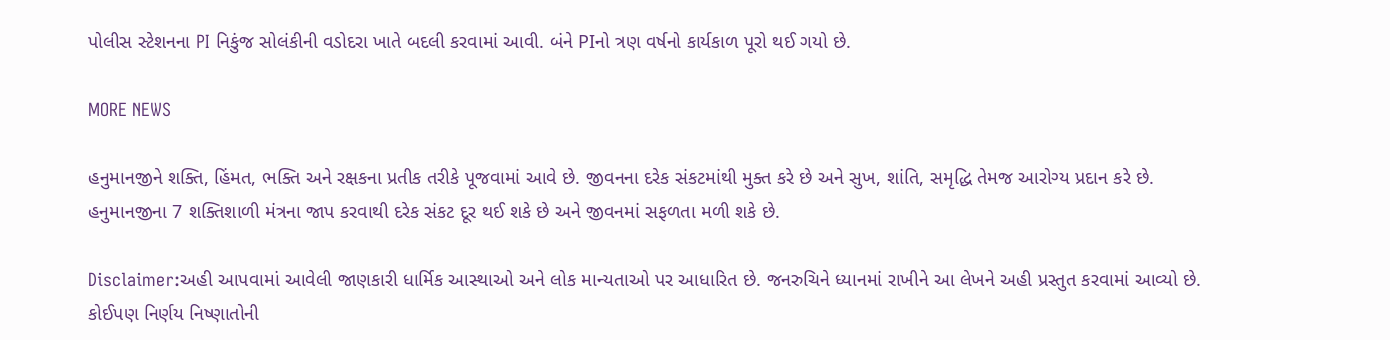પોલીસ સ્ટેશનના PI નિકુંજ સોલંકીની વડોદરા ખાતે બદલી કરવામાં આવી. બંને PIનો ત્રણ વર્ષનો કાર્યકાળ પૂરો થઈ ગયો છે.

MORE NEWS

હનુમાનજીને શક્તિ, હિંમત, ભક્તિ અને રક્ષકના પ્રતીક તરીકે પૂજવામાં આવે છે. જીવનના દરેક સંકટમાંથી મુક્ત કરે છે અને સુખ, શાંતિ, સમૃદ્ધિ તેમજ આરોગ્ય પ્રદાન કરે છે. હનુમાનજીના 7 શક્તિશાળી મંત્રના જાપ કરવાથી દરેક સંકટ દૂર થઈ શકે છે અને જીવનમાં સફળતા મળી શકે છે.

Disclaimer:અહી આપવામાં આવેલી જાણકારી ધાર્મિક આસ્થાઓ અને લોક માન્યતાઓ પર આધારિત છે. જનરુચિને ધ્યાનમાં રાખીને આ લેખને અહી પ્રસ્તુત કરવામાં આવ્યો છે. કોઈપણ નિર્ણય નિષ્ણાતોની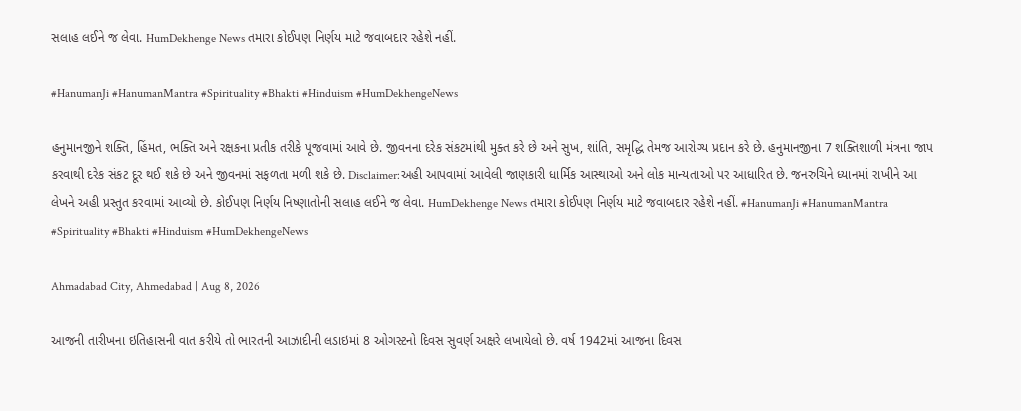સલાહ લઈને જ લેવા. HumDekhenge News તમારા કોઈપણ નિર્ણય માટે જવાબદાર રહેશે નહીં.

#HanumanJi #HanumanMantra #Spirituality #Bhakti #Hinduism #HumDekhengeNews

હનુમાનજીને શક્તિ, હિંમત, ભક્તિ અને રક્ષકના પ્રતીક તરીકે પૂજવામાં આવે છે. જીવનના દરેક સંકટમાંથી મુક્ત કરે છે અને સુખ, શાંતિ, સમૃદ્ધિ તેમજ આરોગ્ય પ્રદાન કરે છે. હનુમાનજીના 7 શક્તિશાળી મંત્રના જાપ કરવાથી દરેક સંકટ દૂર થઈ શકે છે અને જીવનમાં સફળતા મળી શકે છે. Disclaimer:અહી આપવામાં આવેલી જાણકારી ધાર્મિક આસ્થાઓ અને લોક માન્યતાઓ પર આધારિત છે. જનરુચિને ધ્યાનમાં રાખીને આ લેખને અહી પ્રસ્તુત કરવામાં આવ્યો છે. કોઈપણ નિર્ણય નિષ્ણાતોની સલાહ લઈને જ લેવા. HumDekhenge News તમારા કોઈપણ નિર્ણય માટે જવાબદાર રહેશે નહીં. #HanumanJi #HanumanMantra #Spirituality #Bhakti #Hinduism #HumDekhengeNews

Ahmadabad City, Ahmedabad | Aug 8, 2026

આજની તારીખના ઇતિહાસની વાત કરીયે તો ભારતની આઝાદીની લડાઇમાં 8 ઓગસ્ટનો દિવસ સુવર્ણ અક્ષરે લખાયેલો છે. વર્ષ 1942માં આજના દિવસ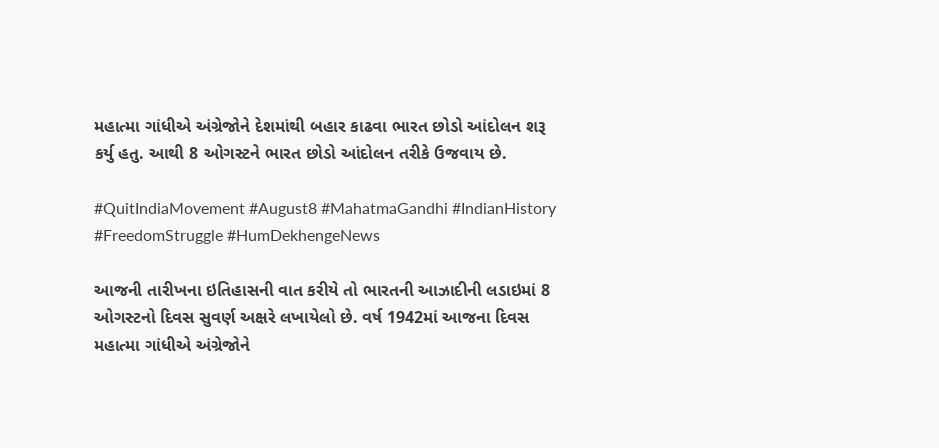મહાત્મા ગાંધીએ અંગ્રેજોને દેશમાંથી બહાર કાઢવા ભારત છોડો આંદોલન શરૂ કર્યુ હતુ. આથી 8 ઓગસ્ટને ભારત છોડો આંદોલન તરીકે ઉજવાય છે.

#QuitIndiaMovement #August8 #MahatmaGandhi #IndianHistory #FreedomStruggle #HumDekhengeNews

આજની તારીખના ઇતિહાસની વાત કરીયે તો ભારતની આઝાદીની લડાઇમાં 8 ઓગસ્ટનો દિવસ સુવર્ણ અક્ષરે લખાયેલો છે. વર્ષ 1942માં આજના દિવસ મહાત્મા ગાંધીએ અંગ્રેજોને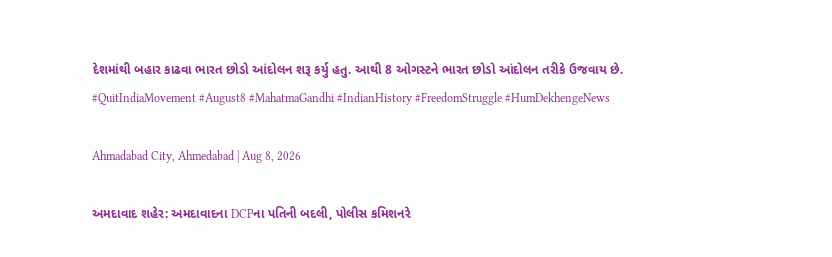દેશમાંથી બહાર કાઢવા ભારત છોડો આંદોલન શરૂ કર્યુ હતુ. આથી 8 ઓગસ્ટને ભારત છોડો આંદોલન તરીકે ઉજવાય છે. #QuitIndiaMovement #August8 #MahatmaGandhi #IndianHistory #FreedomStruggle #HumDekhengeNews

Ahmadabad City, Ahmedabad | Aug 8, 2026

અમદાવાદ શહેર: અમદાવાદના DCPના પતિની બદલી, પોલીસ કમિશનરે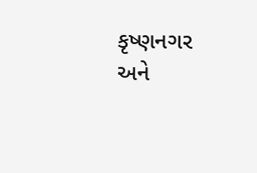કૃષ્ણનગર અને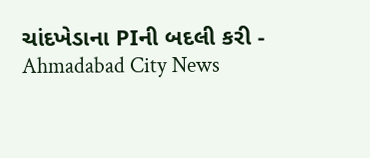ચાંદખેડાના PIની બદલી કરી - Ahmadabad City News